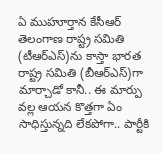ఏ ముహూర్తాన కేసీఆర్ తెలంగాణ రాష్ట్ర సమితి (టీఆర్ఎస్)ను కాస్తా భారత రాష్ట్ర సమితి (బీఆర్ఎస్)గా మార్చాడో కానీ.. ఈ మార్పు వల్ల ఆయన కొత్తగా ఏం సాధిస్తున్నది లేకపోగా.. పార్టీకి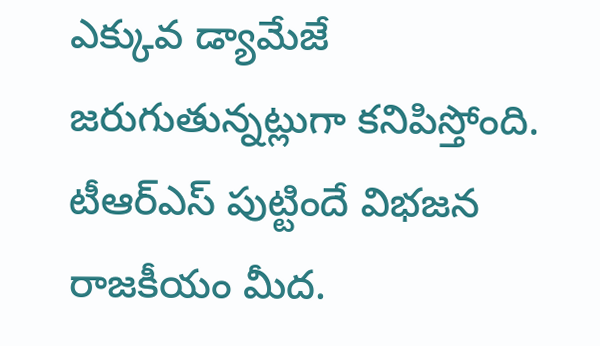ఎక్కువ డ్యామేజే జరుగుతున్నట్లుగా కనిపిస్తోంది. టీఆర్ఎస్ పుట్టిందే విభజన రాజకీయం మీద.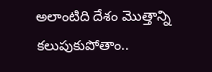అలాంటిది దేశం మొత్తాన్ని కలుపుకుపోతాం..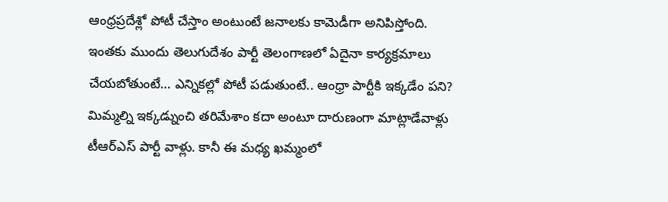ఆంధ్రప్రదేశ్లో పోటీ చేస్తాం అంటుంటే జనాలకు కామెడీగా అనిపిస్తోంది.
ఇంతకు ముందు తెలుగుదేశం పార్టీ తెలంగాణలో ఏదైనా కార్యక్రమాలు చేయబోతుంటే… ఎన్నికల్లో పోటీ పడుతుంటే.. ఆంధ్రా పార్టీకి ఇక్కడేం పని? మిమ్మల్ని ఇక్కడ్నుంచి తరిమేశాం కదా అంటూ దారుణంగా మాట్లాడేవాళ్లు టీఆర్ఎస్ పార్టీ వాళ్లు. కానీ ఈ మధ్య ఖమ్మంలో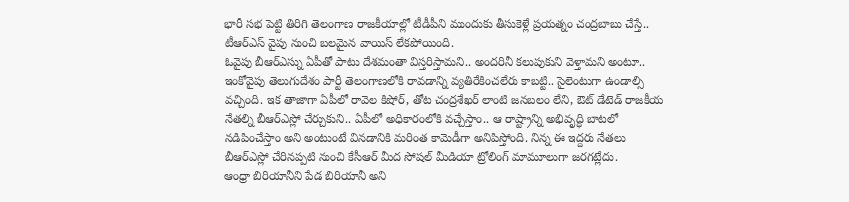భారీ సభ పెట్టి తిరిగి తెలంగాణ రాజకీయాల్లో టీడీపీని ముందుకు తీసుకెళ్లే ప్రయత్నం చంద్రబాబు చేస్తే.. టీఆర్ఎస్ వైపు నుంచి బలమైన వాయిస్ లేకపోయింది.
ఓవైపు బీఆర్ఎస్ను ఏపీతో పాటు దేశమంతా విస్తరిస్తామని.. అందరినీ కలుపుకుని వెళ్తామని అంటూ.. ఇంకోవైపు తెలుగుదేశం పార్టీ తెలంగాణలోకి రావడాన్ని వ్యతిరేకించలేరు కాబట్టి.. సైలెంటుగా ఉండాల్సి వచ్చింది. ఇక తాజాగా ఏపీలో రావెల కిషోర్, తోట చంద్రశేఖర్ లాంటి జనబలం లేని, ఔట్ డేటెడ్ రాజకీయ నేతల్ని బీఆర్ఎస్లో చేర్చుకుని.. ఏపీలో అధికారంలోకి వచ్చేస్తాం.. ఆ రాష్ట్రాన్ని అభివృద్ధి బాటలో నడిపించేస్తాం అని అంటుంటే వినడానికి మరింత కామెడీగా అనిపిస్తోంది. నిన్న ఈ ఇద్దరు నేతలు బీఆర్ఎస్లో చేరినప్పటి నుంచి కేసీఆర్ మీద సోషల్ మీడియా ట్రోలింగ్ మామూలుగా జరగట్లేదు.
ఆంధ్రా బిరియానీని పేడ బిరియానీ అని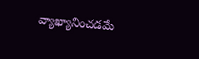వ్యాఖ్యానించడమే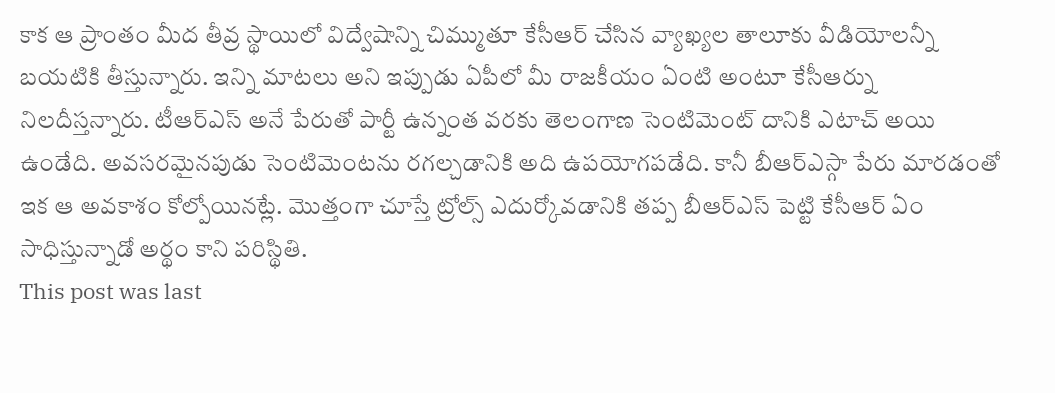కాక ఆ ప్రాంతం మీద తీవ్ర స్థాయిలో విద్వేషాన్ని చిమ్ముతూ కేసీఆర్ చేసిన వ్యాఖ్యల తాలూకు వీడియోలన్నీ బయటికి తీస్తున్నారు. ఇన్ని మాటలు అని ఇప్పుడు ఏపీలో మీ రాజకీయం ఏంటి అంటూ కేసీఆర్ను నిలదీస్తన్నారు. టీఆర్ఎస్ అనే పేరుతో పార్టీ ఉన్నంత వరకు తెలంగాణ సెంటిమెంట్ దానికి ఎటాచ్ అయి ఉండేది. అవసరమైనపుడు సెంటిమెంటను రగల్చడానికి అది ఉపయోగపడేది. కానీ బీఆర్ఎస్గా పేరు మారడంతో ఇక ఆ అవకాశం కోల్పోయినట్లే. మొత్తంగా చూస్తే ట్రోల్స్ ఎదుర్కోవడానికి తప్ప బీఆర్ఎస్ పెట్టి కేసీఆర్ ఏం సాధిస్తున్నాడో అర్థం కాని పరిస్థితి.
This post was last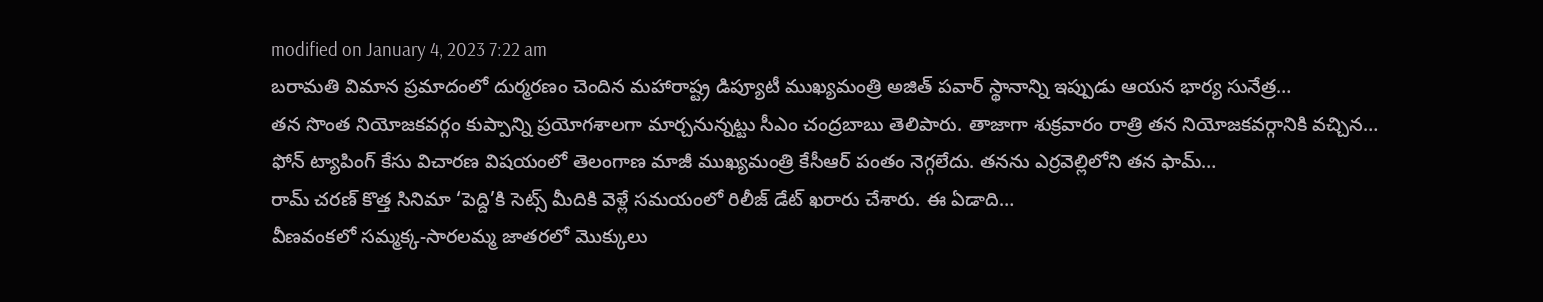modified on January 4, 2023 7:22 am
బరామతి విమాన ప్రమాదంలో దుర్మరణం చెందిన మహారాష్ట్ర డిప్యూటీ ముఖ్యమంత్రి అజిత్ పవార్ స్థానాన్ని ఇప్పుడు ఆయన భార్య సునేత్ర…
తన సొంత నియోజకవర్గం కుప్పాన్ని ప్రయోగశాలగా మార్చనున్నట్టు సీఎం చంద్రబాబు తెలిపారు. తాజాగా శుక్రవారం రాత్రి తన నియోజకవర్గానికి వచ్చిన…
ఫోన్ ట్యాపింగ్ కేసు విచారణ విషయంలో తెలంగాణ మాజీ ముఖ్యమంత్రి కేసీఆర్ పంతం నెగ్గలేదు. తనను ఎర్రవెల్లిలోని తన ఫామ్…
రామ్ చరణ్ కొత్త సినిమా ‘పెద్ది’కి సెట్స్ మీదికి వెళ్లే సమయంలో రిలీజ్ డేట్ ఖరారు చేశారు. ఈ ఏడాది…
వీణవంకలో సమ్మక్క-సారలమ్మ జాతరలో మొక్కులు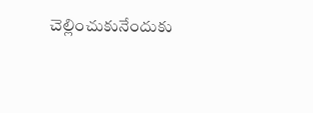చెల్లించుకునేందుకు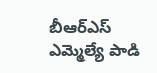బీఆర్ఎస్ ఎమ్మెల్యే పాడి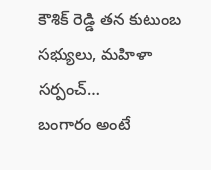కౌశిక్ రెడ్డి తన కుటుంబ సభ్యులు, మహిళా సర్పంచ్…
బంగారం అంటే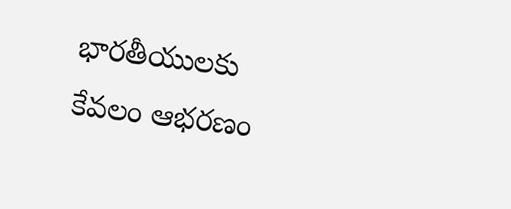భారతీయులకు కేవలం ఆభరణం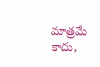మాత్రమే కాదు,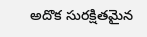అదొక సురక్షితమైన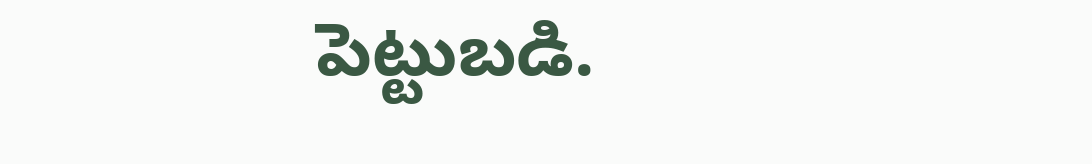పెట్టుబడి.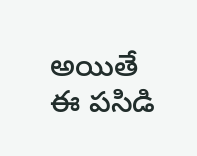అయితే ఈ పసిడి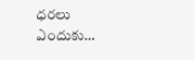ధరలు ఎందుకు…